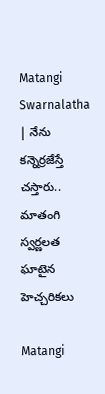Matangi Swarnalatha | నేను క‌న్నెర్ర‌జేస్తే చ‌స్తారు.. మాతంగి స్వ‌ర్ణ‌ల‌త ఘాటైన హెచ్చ‌రిక‌లు

Matangi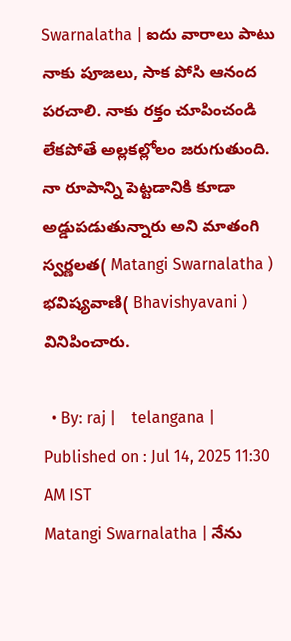Swarnalatha | ఐదు వారాలు పాటు నాకు పూజలు, సాక పోసి ఆనంద పరచాలి. నాకు రక్తం చూపించండి లేకపోతే అల్లకల్లోలం జరుగుతుంది. నా రూపాన్ని పెట్టడానికి కూడా అడ్డుపడుతున్నారు అని మాతంగి స్వర్ణలత( Matangi Swarnalatha ) భవిష్యవాణి( Bhavishyavani ) వినిపించారు.

  • By: raj |    telangana |    Published on : Jul 14, 2025 11:30 AM IST
Matangi Swarnalatha | నేను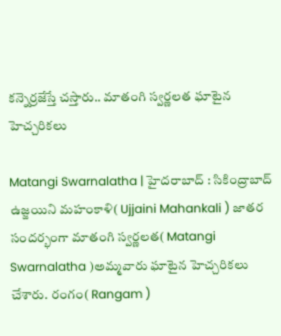క‌న్నెర్ర‌జేస్తే చ‌స్తారు.. మాతంగి స్వ‌ర్ణ‌ల‌త ఘాటైన హెచ్చ‌రిక‌లు

Matangi Swarnalatha | హైద‌రాబాద్ : సికింద్రాబాద్ ఉజ్జ‌యిని మ‌హంకాళి( Ujjaini Mahankali ) జాత‌ర సంద‌ర్భంగా మాతంగి స్వర్ణలత( Matangi Swarnalatha )అమ్మవారు ఘాటైన హెచ్చ‌రిక‌లు చేశారు. రంగం( Rangam )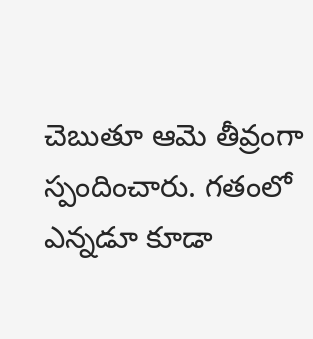చెబుతూ ఆమె తీవ్రంగా స్పందించారు. గ‌తంలో ఎన్న‌డూ కూడా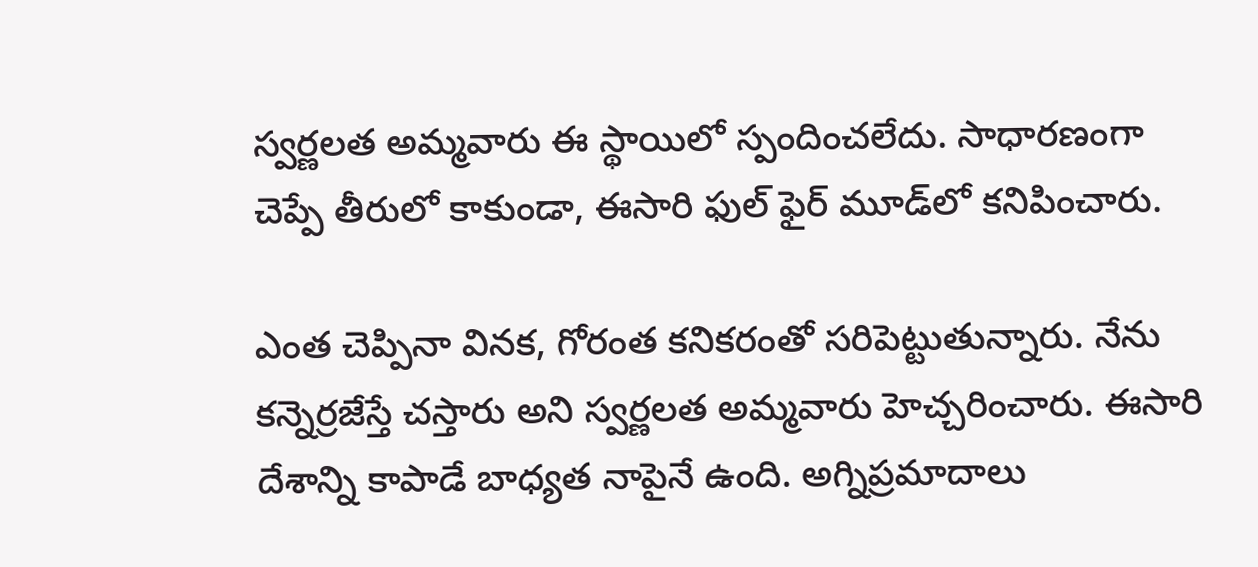స్వ‌ర్ణ‌ల‌త అమ్మ‌వారు ఈ స్థాయిలో స్పందించ‌లేదు. సాధారణంగా చెప్పే తీరులో కాకుండా, ఈసారి ఫుల్ ఫైర్ మూడ్‌లో కనిపించారు.

ఎంత చెప్పినా వినక, గోరంత కనికరంతో సరిపెట్టుతున్నారు. నేను కన్నెర్రజేస్తే చస్తారు అని స్వ‌ర్ణ‌ల‌త అమ్మ‌వారు హెచ్చ‌రించారు. ఈసారి దేశాన్ని కాపాడే బాధ్యత నాపైనే ఉంది. అగ్నిప్రమాదాలు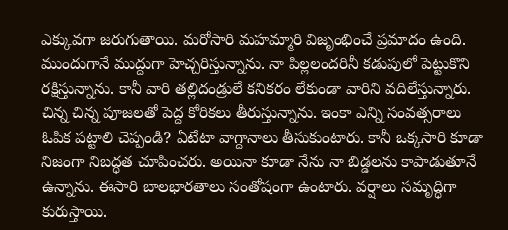ఎక్కువగా జరుగుతాయి. మరోసారి మహమ్మారి విజృంభించే ప్రమాదం ఉంది. ముందుగానే ముద్దుగా హెచ్చరిస్తున్నాను. నా పిల్లలందరినీ కడుపులో పెట్టుకొని రక్షిస్తున్నాను. కానీ వారి తల్లిదండ్రులే కనికరం లేకుండా వారిని వదిలేస్తున్నారు. చిన్న చిన్న పూజలతో పెద్ద కోరికలు తీరుస్తున్నాను. ఇంకా ఎన్ని సంవత్సరాలు ఓపిక పట్టాలి చెప్పండి? ఏటేటా వాగ్దానాలు తీసుకుంటారు. కానీ ఒక్కసారి కూడా నిజంగా నిబద్ధత చూపించరు. అయినా కూడా నేను నా బిడ్డలను కాపాడుతూనే ఉన్నాను. ఈసారి బాలభారతాలు సంతోషంగా ఉంటారు. వర్షాలు సమృద్ధిగా కురుస్తాయి.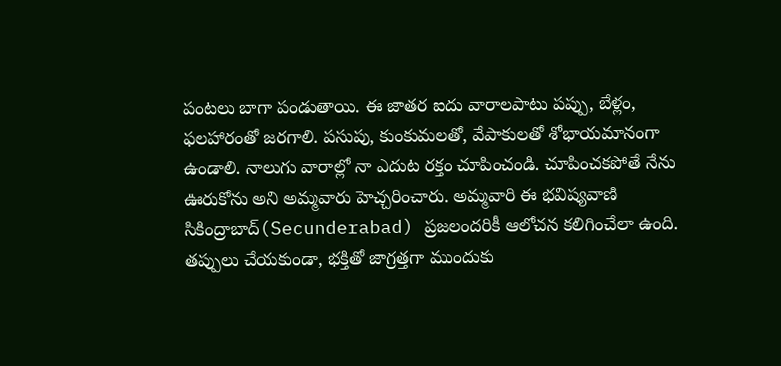పంటలు బాగా పండుతాయి. ఈ జాతర ఐదు వారాలపాటు పప్పు, బేళ్లం, ఫలహారంతో జరగాలి. పసుపు, కుంకుమలతో, వేపాకులతో శోభాయమానంగా ఉండాలి. నాలుగు వారాల్లో నా ఎదుట రక్తం చూపించండి. చూపించకపోతే నేను ఊరుకోను అని అమ్మ‌వారు హెచ్చ‌రించారు. అమ్మవారి ఈ భవిష్యవాణి సికింద్రాబాద్‌(Secunderabad) ప్రజలందరికీ ఆలోచన కలిగించేలా ఉంది. తప్పులు చేయకుండా, భక్తితో జాగ్రత్తగా ముందుకు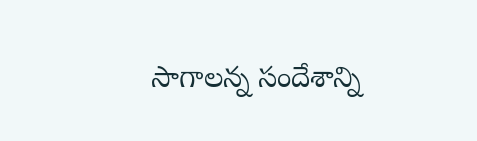సాగాలన్న సందేశాన్ని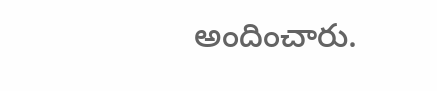అందించారు.